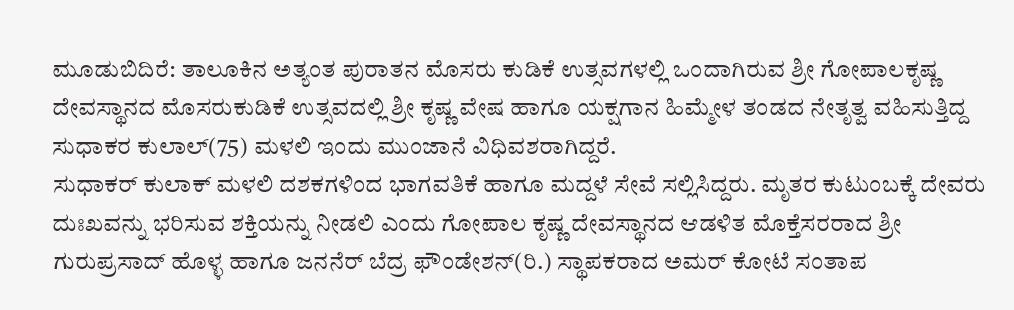ಮೂಡುಬಿದಿರೆ: ತಾಲೂಕಿನ ಅತ್ಯಂತ ಪುರಾತನ ಮೊಸರು ಕುಡಿಕೆ ಉತ್ಸವಗಳಲ್ಲಿ ಒಂದಾಗಿರುವ ಶ್ರೀ ಗೋಪಾಲಕೃಷ್ಣ ದೇವಸ್ಥಾನದ ಮೊಸರುಕುಡಿಕೆ ಉತ್ಸವದಲ್ಲಿ ಶ್ರೀ ಕೃಷ್ಣ ವೇಷ ಹಾಗೂ ಯಕ್ಷಗಾನ ಹಿಮ್ಮೇಳ ತಂಡದ ನೇತೃತ್ವ ವಹಿಸುತ್ತಿದ್ದ ಸುಧಾಕರ ಕುಲಾಲ್(75) ಮಳಲಿ ಇಂದು ಮುಂಜಾನೆ ವಿಧಿವಶರಾಗಿದ್ದರೆ.
ಸುಧಾಕರ್ ಕುಲಾಕ್ ಮಳಲಿ ದಶಕಗಳಿಂದ ಭಾಗವತಿಕೆ ಹಾಗೂ ಮದ್ದಳೆ ಸೇವೆ ಸಲ್ಲಿಸಿದ್ದರು. ಮೃತರ ಕುಟುಂಬಕ್ಕೆ ದೇವರು ದುಃಖವನ್ನು ಭರಿಸುವ ಶಕ್ತಿಯನ್ನು ನೀಡಲಿ ಎಂದು ಗೋಪಾಲ ಕೃಷ್ಣ ದೇವಸ್ಥಾನದ ಆಡಳಿತ ಮೊಕ್ತೆಸರರಾದ ಶ್ರೀ ಗುರುಪ್ರಸಾದ್ ಹೊಳ್ಳ ಹಾಗೂ ಜನನೆರ್ ಬೆದ್ರ ಫೌಂಡೇಶನ್(ರಿ.) ಸ್ಥಾಪಕರಾದ ಅಮರ್ ಕೋಟೆ ಸಂತಾಪ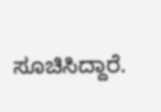ಸೂಚಿಸಿದ್ದಾರೆ.